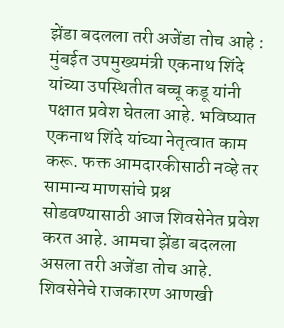झेंडा बदलला तरी अजेंडा तोच आहे :
मुंबईत उपमुख्यमंत्री एकनाथ शिंदे यांच्या उपस्थितीत बच्चू कडू यांनी पक्षात प्रवेश घेतला आहे. भविष्यात एकनाथ शिंदे यांच्या नेतृत्वात काम करू. फक्त आमदारकीसाठी नव्हे तर सामान्य माणसांचे प्रश्न सोडवण्यासाठी आज शिवसेनेत प्रवेश करत आहे. आमचा झेंडा बदलला असला तरी अजेंडा तोच आहे. शिवसेनेचे राजकारण आणखी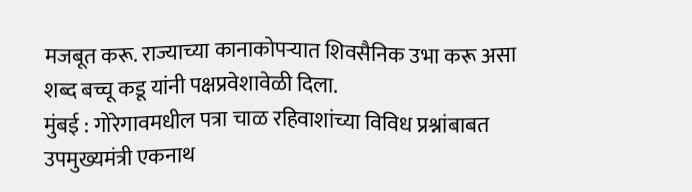मजबूत करू. राज्याच्या कानाकोपऱ्यात शिवसैनिक उभा करू असा शब्द बच्चू कडू यांनी पक्षप्रवेशावेळी दिला.
मुंबई : गोरेगावमधील पत्रा चाळ रहिवाशांच्या विविध प्रश्नांबाबत उपमुख्यमंत्री एकनाथ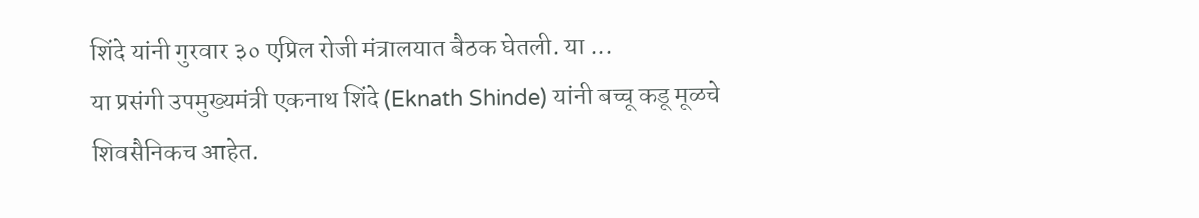शिंदे यांनी गुरवार ३० एप्रिल रोजी मंत्रालयात बैठक घेतली. या ...
या प्रसंगी उपमुख्यमंत्री एकनाथ शिंदे (Eknath Shinde) यांनी बच्चू कडू मूळचे शिवसैनिकच आहेत.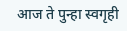आज ते पुन्हा स्वगृही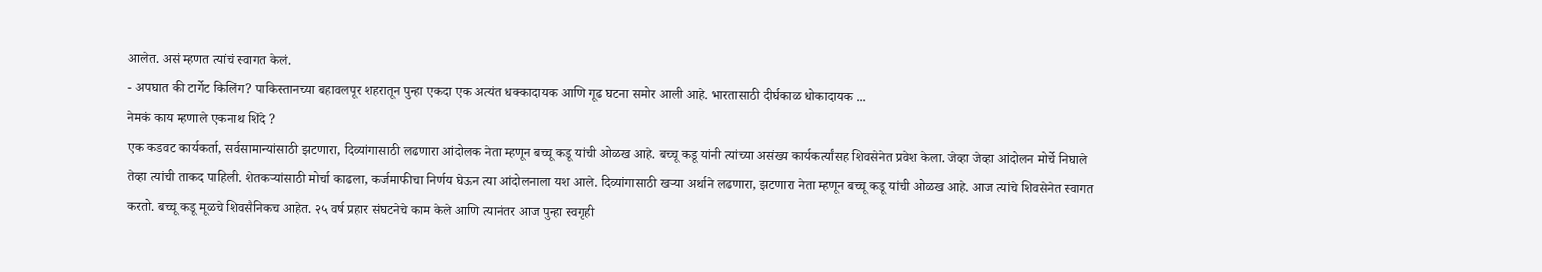आलेत. असं म्हणत त्यांचं स्वागत केलं.
- अपघात की टार्गेट किलिंग? पाकिस्तानच्या बहावलपूर शहरातून पुन्हा एकदा एक अत्यंत धक्कादायक आणि गूढ घटना समोर आली आहे. भारतासाठी दीर्घकाळ धोकादायक ...
नेमकं काय म्हणाले एकनाथ शिंदे ?
एक कडवट कार्यकर्ता, सर्वसामान्यांसाठी झटणारा, दिव्यांगासाठी लढणारा आंदोलक नेता म्हणून बच्चू कडू यांची ओळख आहे. बच्चू कडू यांनी त्यांच्या असंख्य कार्यकर्त्यांसह शिवसेनेत प्रवेश केला. जेव्हा जेव्हा आंदोलन मोर्चे निघाले तेव्हा त्यांची ताकद पाहिली. शेतकऱ्यांसाठी मोर्चा काढला, कर्जमाफीचा निर्णय घेऊन त्या आंदोलनाला यश आले. दिव्यांगासाठी खऱ्या अर्थाने लढणारा, झटणारा नेता म्हणून बच्चू कडू यांची ओळख आहे. आज त्यांचे शिवसेनेत स्वागत करतो. बच्चू कडू मूळचे शिवसैनिकच आहेत. २५ वर्ष प्रहार संघटनेचे काम केले आणि त्यानंतर आज पुन्हा स्वगृही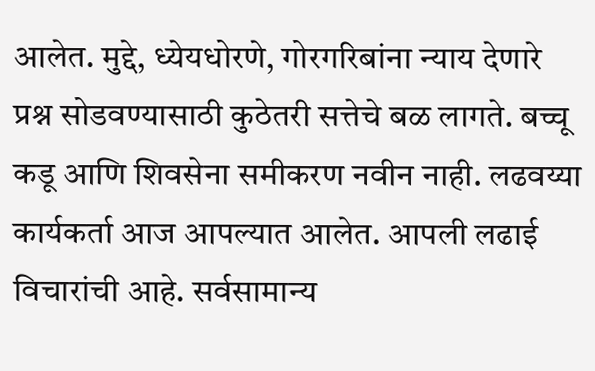आलेत. मुद्दे, ध्येयधोरणे, गोरगरिबांना न्याय देणारे प्रश्न सोडवण्यासाठी कुठेतरी सत्तेचे बळ लागते. बच्चू कडू आणि शिवसेना समीकरण नवीन नाही. लढवय्या कार्यकर्ता आज आपल्यात आलेत. आपली लढाई विचारांची आहे. सर्वसामान्य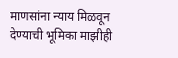माणसांना न्याय मिळवून देण्याची भूमिका माझीही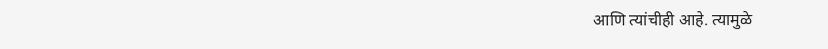आणि त्यांचीही आहे. त्यामुळे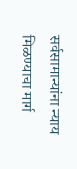सर्वसामान्यांना न्याय मिळण्याचा मार्ग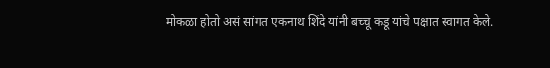मोकळा होतो असं सांगत एकनाथ शिंदे यांनी बच्चू कडू यांचे पक्षात स्वागत केले.